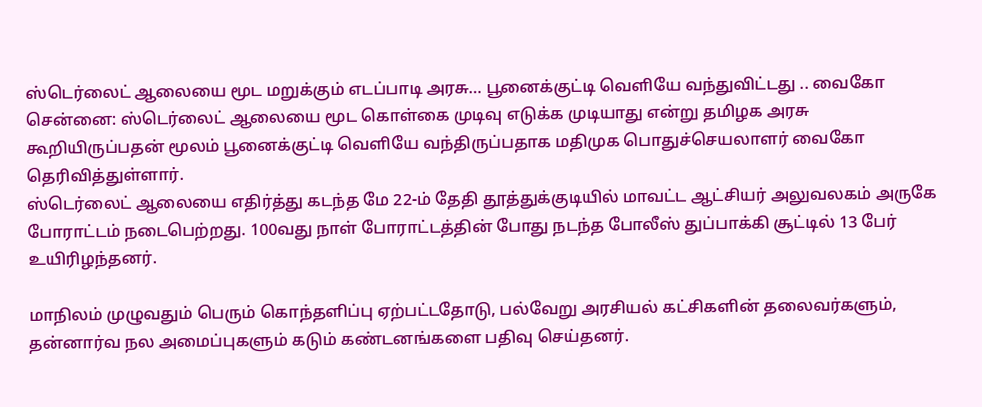ஸ்டெர்லைட் ஆலையை மூட மறுக்கும் எடப்பாடி அரசு… பூனைக்குட்டி வெளியே வந்துவிட்டது .. வைகோ
சென்னை: ஸ்டெர்லைட் ஆலையை மூட கொள்கை முடிவு எடுக்க முடியாது என்று தமிழக அரசு கூறியிருப்பதன் மூலம் பூனைக்குட்டி வெளியே வந்திருப்பதாக மதிமுக பொதுச்செயலாளர் வைகோ தெரிவித்துள்ளார்.
ஸ்டெர்லைட் ஆலையை எதிர்த்து கடந்த மே 22-ம் தேதி தூத்துக்குடியில் மாவட்ட ஆட்சியர் அலுவலகம் அருகே போராட்டம் நடைபெற்றது. 100வது நாள் போராட்டத்தின் போது நடந்த போலீஸ் துப்பாக்கி சூட்டில் 13 பேர் உயிரிழந்தனர்.

மாநிலம் முழுவதும் பெரும் கொந்தளிப்பு ஏற்பட்டதோடு, பல்வேறு அரசியல் கட்சிகளின் தலைவர்களும், தன்னார்வ நல அமைப்புகளும் கடும் கண்டனங்களை பதிவு செய்தனர்.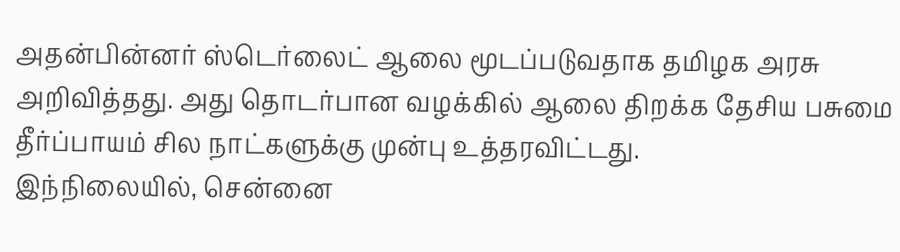அதன்பின்னர் ஸ்டெர்லைட் ஆலை மூடப்படுவதாக தமிழக அரசு அறிவித்தது. அது தொடர்பான வழக்கில் ஆலை திறக்க தேசிய பசுமை தீர்ப்பாயம் சில நாட்களுக்கு முன்பு உத்தரவிட்டது.
இந்நிலையில், சென்னை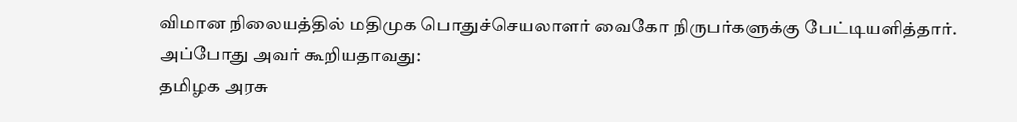விமான நிலையத்தில் மதிமுக பொதுச்செயலாளர் வைகோ நிருபர்களுக்கு பேட்டியளித்தார். அப்போது அவர் கூறியதாவது:
தமிழக அரசு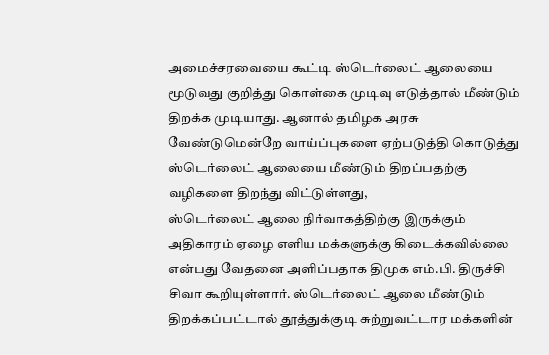அமைச்சரவையை கூட்டி ஸ்டெர்லைட் ஆலையை மூடுவது குறித்து கொள்கை முடிவு எடுத்தால் மீண்டும் திறக்க முடியாது. ஆனால் தமிழக அரசு வேண்டுமென்றே வாய்ப்புகளை ஏற்படுத்தி கொடுத்து ஸ்டெர்லைட் ஆலையை மீண்டும் திறப்பதற்கு வழிகளை திறந்து விட்டுள்ளது,
ஸ்டெர்லைட் ஆலை நிர்வாகத்திற்கு இருக்கும் அதிகாரம் ஏழை எளிய மக்களுக்கு கிடைக்கவில்லை என்பது வேதனை அளிப்பதாக திமுக எம்.பி. திருச்சி சிவா கூறியுள்ளார். ஸ்டெர்லைட் ஆலை மீண்டும் திறக்கப்பட்டால் தூத்துக்குடி சுற்றுவட்டார மக்களின்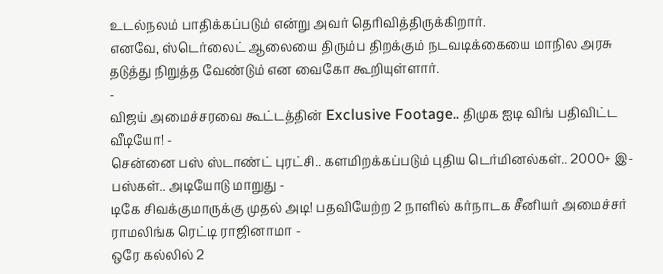உடல்நலம் பாதிக்கப்படும் என்று அவர் தெரிவித்திருக்கிறார்.
எனவே, ஸ்டெர்லைட் ஆலையை திரும்ப திறக்கும் நடவடிக்கையை மாநில அரசு தடுத்து நிறுத்த வேண்டும் என வைகோ கூறியுள்ளார்.
-
விஜய் அமைச்சரவை கூட்டத்தின் Exclusive Footage.. திமுக ஐடி விங் பதிவிட்ட வீடியோ! -
சென்னை பஸ் ஸ்டாண்ட் புரட்சி.. களமிறக்கப்படும் புதிய டெர்மினல்கள்.. 2000+ இ-பஸ்கள்.. அடியோடு மாறுது -
டிகே சிவக்குமாருக்கு முதல் அடி! பதவியேற்ற 2 நாளில் கர்நாடக சீனியர் அமைச்சர் ராமலிங்க ரெட்டி ராஜினாமா -
ஒரே கல்லில் 2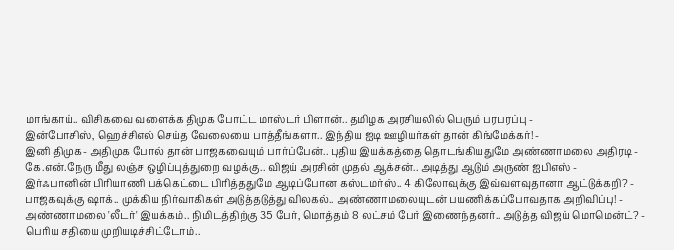மாங்காய்.. விசிகவை வளைக்க திமுக போட்ட மாஸ்டர் பிளான்.. தமிழக அரசியலில் பெரும் பரபரப்பு -
இன்போசிஸ், ஹெச்சிஎல் செய்த வேலையை பாத்தீங்களா.. இந்திய ஐடி ஊழியர்கள் தான் கிங்மேக்கர்! -
இனி திமுக- அதிமுக போல் தான் பாஜகவையும் பார்ப்பேன்.. புதிய இயக்கத்தை தொடங்கியதுமே அண்ணாமலை அதிரடி -
கே.என்.நேரு மீது லஞ்ச ஒழிப்புத்துறை வழக்கு.. விஜய் அரசின் முதல் ஆக்சன்.. அடித்து ஆடும் அருண் ஐபிஎஸ் -
இர்ஃபானின் பிரியாணி பக்கெட்டை பிரித்ததுமே ஆடிப்போன கஸ்டமர்ஸ்.. 4 கிலோவுக்கு இவ்வளவுதானா ஆட்டுக்கறி? -
பாஜகவுக்கு ஷாக்.. முக்கிய நிர்வாகிகள் அடுத்தடுத்து விலகல்.. அண்ணாமலையுடன் பயணிக்கப்போவதாக அறிவிப்பு! -
அண்ணாமலை 'லீடர்' இயக்கம்.. நிமிடத்திற்கு 35 பேர், மொத்தம் 8 லட்சம் பேர் இணைந்தனர்.. அடுத்த விஜய் மொமென்ட்? -
பெரிய சதியை முறியடிச்சிட்டோம்..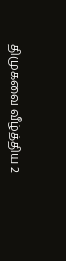திமுகவை வீழ்த்திய 2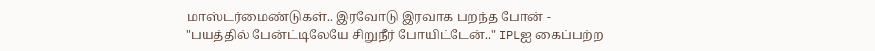மாஸ்டர்மைண்டுகள்.. இரவோடு இரவாக பறந்த போன் -
"பயத்தில் பேன்ட்டிலேயே சிறுநீர் போயிட்டேன்.." IPLஐ கைப்பற்ற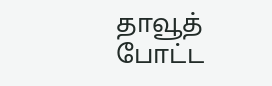தாவூத் போட்ட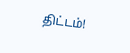திட்டம்!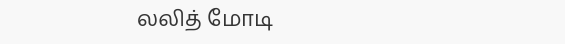லலித் மோடி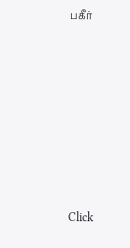பகீர்












Click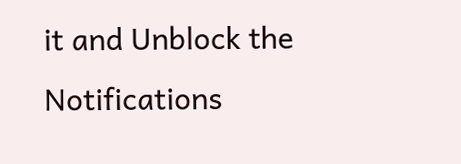it and Unblock the Notifications